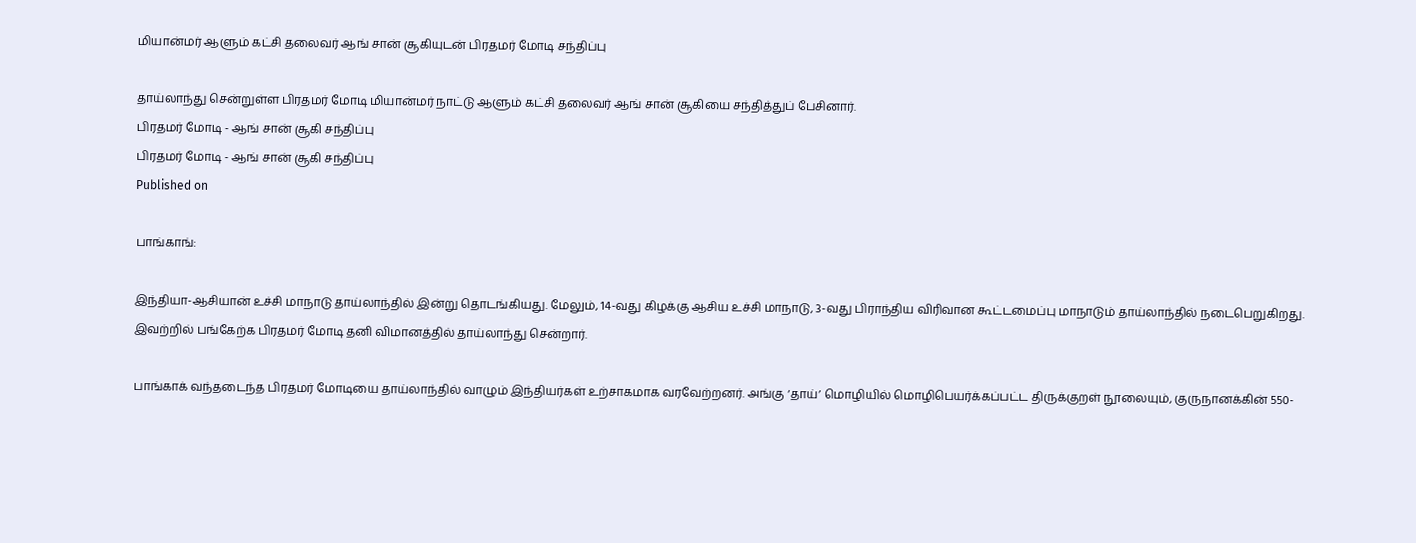மியான்மர் ஆளும் கட்சி தலைவர் ஆங் சான் சூகியுடன் பிரதமர் மோடி சந்திப்பு

தாய்லாந்து சென்றுள்ள பிரதமர் மோடி மியான்மர் நாட்டு ஆளும் கட்சி தலைவர் ஆங் சான் சூகியை சந்தித்துப் பேசினார்.
பிரதமர் மோடி - ஆங் சான் சூகி சந்திப்பு
பிரதமர் மோடி - ஆங் சான் சூகி சந்திப்பு
Published on

பாங்காங்:

இந்தியா-ஆசியான் உச்சி மாநாடு தாய்லாந்தில் இன்று தொடங்கியது. மேலும், 14-வது கிழக்கு ஆசிய உச்சி மாநாடு, 3-வது பிராந்திய விரிவான கூட்டமைப்பு மாநாடும் தாய்லாந்தில் நடைபெறுகிறது. இவற்றில் பங்கேற்க பிரதமர் மோடி தனி விமானத்தில் தாய்லாந்து சென்றார்.

பாங்காக் வந்தடைந்த பிரதமர் மோடியை தாய்லாந்தில் வாழும் இந்தியர்கள் உற்சாகமாக வரவேற்றனர். அங்கு ‘தாய்’ மொழியில் மொழிபெயர்க்கப்பட்ட திருக்குறள் நூலையும், குருநானக்கின் 550-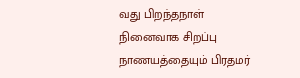வது பிறந்தநாள் நினைவாக சிறப்பு நாணயத்தையும் பிரதமர்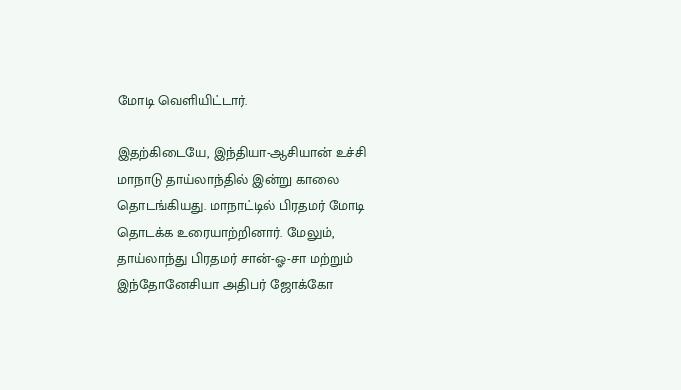மோடி வெளியிட்டார்.

இதற்கிடையே, இந்தியா-ஆசியான் உச்சி மாநாடு தாய்லாந்தில் இன்று காலை தொடங்கியது. மாநாட்டில் பிரதமர் மோடி தொடக்க உரையாற்றினார். மேலும், தாய்லாந்து பிரதமர் சான்-ஓ-சா மற்றும் இந்தோனேசியா அதிபர் ஜோக்கோ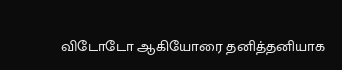விடோடோ ஆகியோரை தனித்தனியாக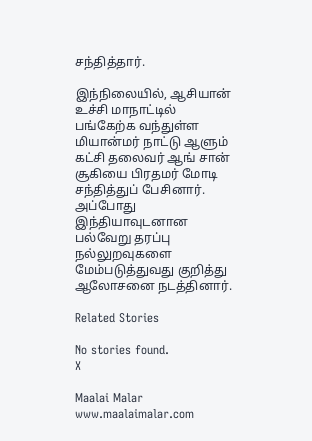சந்தித்தார்.

இந்நிலையில், ஆசியான் உச்சி மாநாட்டில் பங்கேற்க வந்துள்ள மியான்மர் நாட்டு ஆளும் கட்சி தலைவர் ஆங் சான் சூகியை பிரதமர் மோடி சந்தித்துப் பேசினார். அப்போது இந்தியாவுடனான பல்வேறு தரப்பு நல்லுறவுகளை மேம்படுத்துவது குறித்து ஆலோசனை நடத்தினார்.

Related Stories

No stories found.
X

Maalai Malar
www.maalaimalar.com